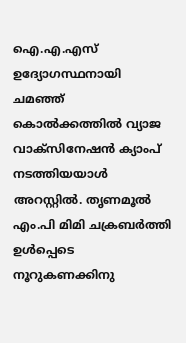ഐ.എ.എസ് ഉദ്യോഗസ്ഥനായി ചമഞ്ഞ് കൊൽക്കത്തിൽ വ്യാജ വാക്സിനേഷൻ ക്യാംപ് നടത്തിയയാൾ അറസ്റ്റിൽ. തൃണമൂൽ എം.പി മിമി ചക്രബർത്തി ഉൾപ്പെടെ നൂറുകണക്കിനു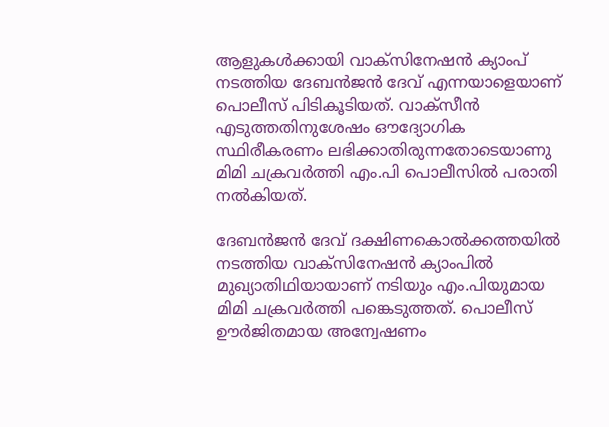ആളുകൾക്കായി വാക്സിനേഷൻ ക്യാംപ് നടത്തിയ ദേബൻജൻ ദേവ് എന്നയാളെയാണ് പൊലീസ് പിടികൂടിയത്. വാക്സീൻ എടുത്തതിനുശേഷം ഔദ്യോഗിക സ്ഥിരീകരണം ലഭിക്കാതിരുന്നതോടെയാണു മിമി ചക്രവർത്തി എം.പി പൊലീസിൽ പരാതി നൽകിയത്.

ദേബൻജൻ ദേവ് ദക്ഷിണകൊൽക്കത്തയിൽ നടത്തിയ വാക്സിനേഷൻ ക്യാംപിൽ മുഖ്യാതിഥിയായാണ് നടിയും എം.പിയുമായ മിമി ചക്രവർത്തി പങ്കെടുത്തത്. പൊലീസ് ഊർജിതമായ അന്വേഷണം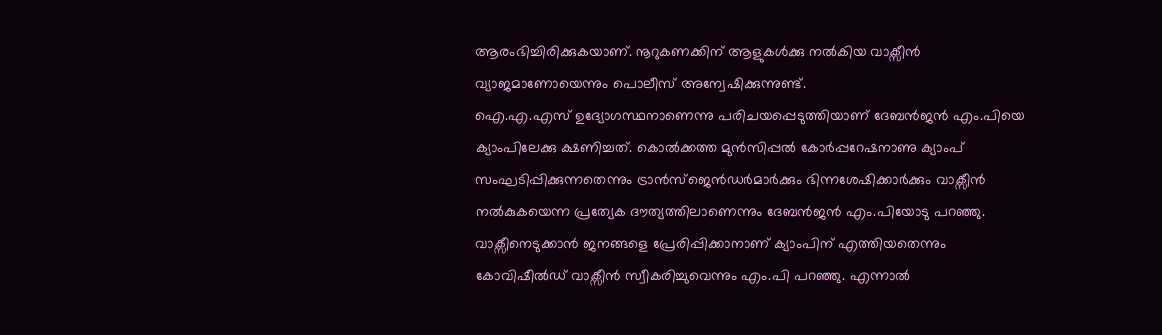ആരംഭിച്ചിരിക്കുകയാണ്. നൂറുകണക്കിന് ആളുകൾക്കു നൽകിയ വാക്സീൻ വ്യാജമാണോയെന്നും പൊലീസ് അന്വേഷിക്കുന്നുണ്ട്.
ഐ.എ.എസ് ഉദ്യോഗസ്ഥനാണെന്നു പരിചയപ്പെടുത്തിയാണ് ദേബൻജൻ എം.പിയെ ക്യാംപിലേക്കു ക്ഷണിച്ചത്. കൊൽക്കത്ത മുൻസിപ്പൽ കോർപ്പറേഷനാണു ക്യാംപ് സംഘടിപ്പിക്കുന്നതെന്നും ട്രാൻസ്ജെൻഡർമാർക്കും ഭിന്നശേഷിക്കാർക്കും വാക്സീൻ നൽകുകയെന്ന പ്രത്യേക ദൗത്യത്തിലാണെന്നും ദേബൻജൻ എം.പിയോടു പറഞ്ഞു.
വാക്സീനെടുക്കാൻ ജനങ്ങളെ പ്രേരിപ്പിക്കാനാണ് ക്യാംപിന് എത്തിയതെന്നും കോവിഷീൽഡ് വാക്സീൻ സ്വീകരിച്ചുവെന്നും എം.പി പറഞ്ഞു. എന്നാൽ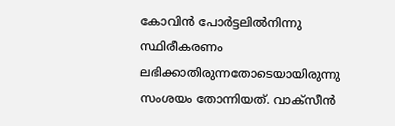കോവിൻ പോർട്ടലിൽനിന്നു സ്ഥിരീകരണം ലഭിക്കാതിരുന്നതോടെയായിരുന്നു സംശയം തോന്നിയത്. വാക്സീൻ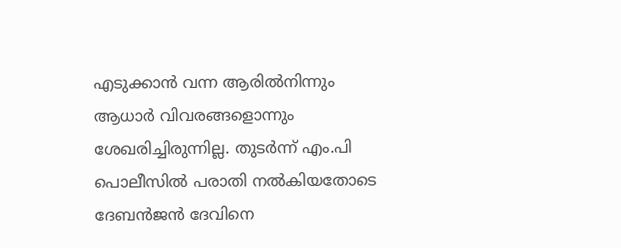എടുക്കാൻ വന്ന ആരിൽനിന്നും ആധാർ വിവരങ്ങളൊന്നും ശേഖരിച്ചിരുന്നില്ല. തുടർന്ന് എം.പി പൊലീസിൽ പരാതി നൽകിയതോടെ ദേബൻജൻ ദേവിനെ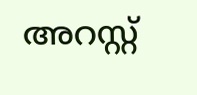അറസ്റ്റ്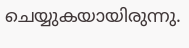ചെയ്യുകയായിരുന്നു.